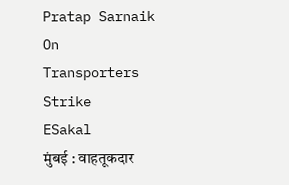Pratap Sarnaik On Transporters Strike
ESakal
मुंबई : वाहतूकदार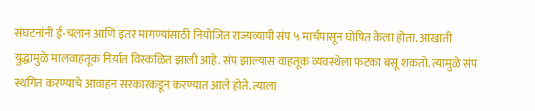संघटनांनी ई-चलान आणि इतर मागण्यांसाठी नियोजित राज्यव्यापी संप ५ मार्चपासून घोषित केला होता. आखाती युद्धामुळे मालवाहतूक निर्यात विस्कळित झाली आहे. संप झाल्यास वाहतूक व्यवस्थेला फटका बसू शकतो. त्यामुळे संप स्थगित करण्याचे आवाहन सरकारकडून करण्यात आले होते. त्याला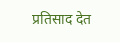प्रतिसाद देत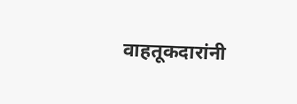वाहतूकदारांनी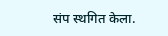संप स्थगित केला.